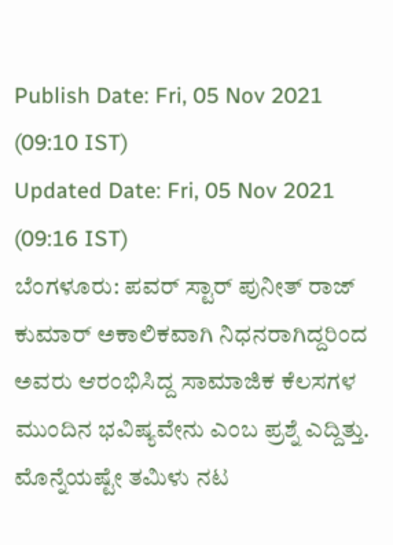Publish Date: Fri, 05 Nov 2021 (09:10 IST)
Updated Date: Fri, 05 Nov 2021 (09:16 IST)
ಬೆಂಗಳೂರು: ಪವರ್ ಸ್ಟಾರ್ ಪುನೀತ್ ರಾಜ್ ಕುಮಾರ್ ಅಕಾಲಿಕವಾಗಿ ನಿಧನರಾಗಿದ್ದರಿಂದ ಅವರು ಆರಂಭಿಸಿದ್ದ ಸಾಮಾಜಿಕ ಕೆಲಸಗಳ ಮುಂದಿನ ಭವಿಷ್ಯವೇನು ಎಂಬ ಪ್ರಶ್ನೆ ಎದ್ದಿತ್ತು.
ಮೊನ್ನೆಯಷ್ಟೇ ತಮಿಳು ನಟ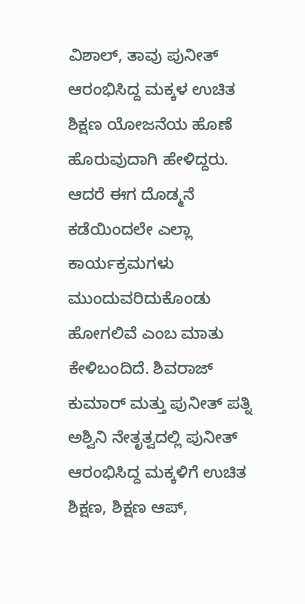ವಿಶಾಲ್, ತಾವು ಪುನೀತ್ ಆರಂಭಿಸಿದ್ದ ಮಕ್ಕಳ ಉಚಿತ ಶಿಕ್ಷಣ ಯೋಜನೆಯ ಹೊಣೆ ಹೊರುವುದಾಗಿ ಹೇಳಿದ್ದರು.
ಆದರೆ ಈಗ ದೊಡ್ಮನೆ ಕಡೆಯಿಂದಲೇ ಎಲ್ಲಾ ಕಾರ್ಯಕ್ರಮಗಳು ಮುಂದುವರಿದುಕೊಂಡು ಹೋಗಲಿವೆ ಎಂಬ ಮಾತು ಕೇಳಿಬಂದಿದೆ. ಶಿವರಾಜ್ ಕುಮಾರ್ ಮತ್ತು ಪುನೀತ್ ಪತ್ನಿ ಅಶ್ವಿನಿ ನೇತೃತ್ವದಲ್ಲಿ ಪುನೀತ್ ಆರಂಭಿಸಿದ್ದ ಮಕ್ಕಳಿಗೆ ಉಚಿತ ಶಿಕ್ಷಣ, ಶಿಕ್ಷಣ ಆಪ್,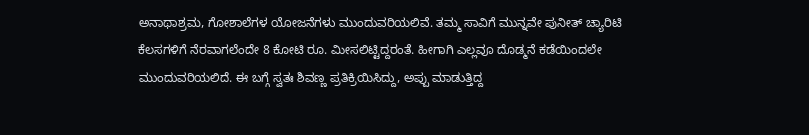ಅನಾಥಾಶ್ರಮ, ಗೋಶಾಲೆಗಳ ಯೋಜನೆಗಳು ಮುಂದುವರಿಯಲಿವೆ. ತಮ್ಮ ಸಾವಿಗೆ ಮುನ್ನವೇ ಪುನೀತ್ ಚ್ಯಾರಿಟಿ ಕೆಲಸಗಳಿಗೆ ನೆರವಾಗಲೆಂದೇ 8 ಕೋಟಿ ರೂ. ಮೀಸಲಿಟ್ಟಿದ್ದರಂತೆ. ಹೀಗಾಗಿ ಎಲ್ಲವೂ ದೊಡ್ಮನೆ ಕಡೆಯಿಂದಲೇ ಮುಂದುವರಿಯಲಿದೆ. ಈ ಬಗ್ಗೆ ಸ್ವತಃ ಶಿವಣ್ಣ ಪ್ರತಿಕ್ರಿಯಿಸಿದ್ದು, ಅಪ್ಪು ಮಾಡುತ್ತಿದ್ದ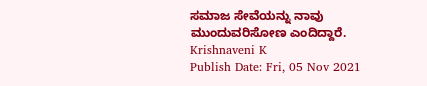ಸಮಾಜ ಸೇವೆಯನ್ನು ನಾವು ಮುಂದುವರಿಸೋಣ ಎಂದಿದ್ದಾರೆ.
Krishnaveni K
Publish Date: Fri, 05 Nov 2021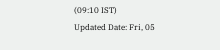(09:10 IST)
Updated Date: Fri, 05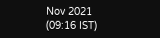Nov 2021 (09:16 IST)